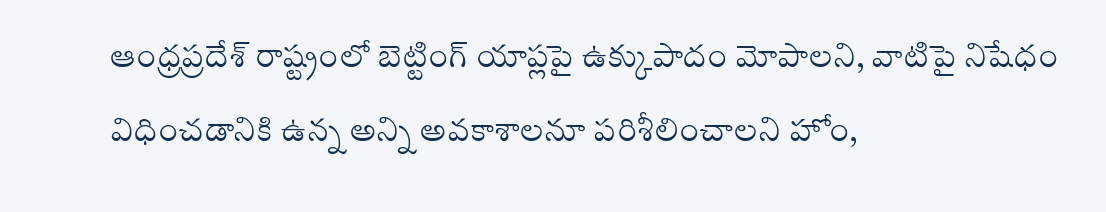ఆంధ్రప్రదేశ్ రాష్ట్రంలో బెట్టింగ్ యాప్లపై ఉక్కుపాదం మోపాలని, వాటిపై నిషేధం విధించడానికి ఉన్న అన్ని అవకాశాలనూ పరిశీలించాలని హోం,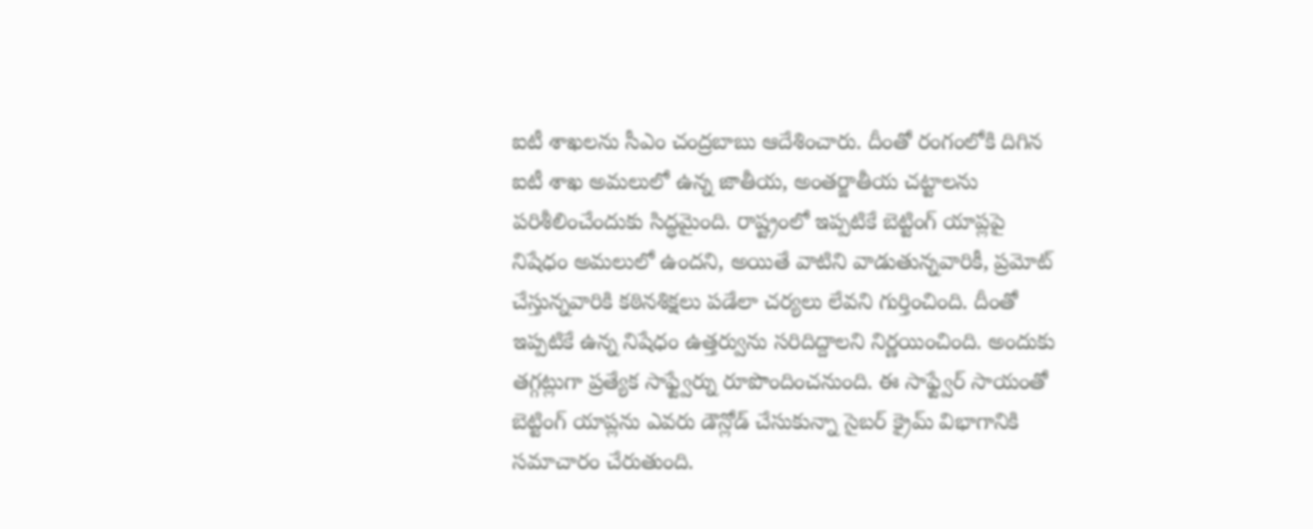ఐటీ శాఖలను సీఎం చంద్రబాబు ఆదేశించారు. దీంతో రంగంలోకి దిగిన ఐటీ శాఖ అమలులో ఉన్న జాతీయ, అంతర్జాతీయ చట్టాలను పరిశీలించేందుకు సిద్ధమైంది. రాష్ట్రంలో ఇప్పటికే బెట్టింగ్ యాప్లపై నిషేధం అమలులో ఉందని, అయితే వాటిని వాడుతున్నవారికీ, ప్రమోట్ చేస్తున్నవారికి కఠినశిక్షలు పడేలా చర్యలు లేవని గుర్తించింది. దీంతో ఇప్పటికే ఉన్న నిషేధం ఉత్తర్వును సరిదిద్దాలని నిర్ణయించింది. అందుకు తగ్గట్లుగా ప్రత్యేక సాఫ్ట్వేర్ను రూపొందించనుంది. ఈ సాఫ్ట్వేర్ సాయంతో బెట్టింగ్ యాప్లను ఎవరు డౌన్లోడ్ చేసుకున్నా సైబర్ క్రైమ్ విభాగానికి సమాచారం చేరుతుంది.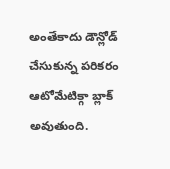అంతేకాదు డౌన్లోడ్ చేసుకున్న పరికరం ఆటోమేటిక్గా బ్లాక్ అవుతుంది.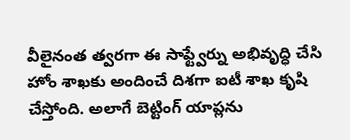వీలైనంత త్వరగా ఈ సాఫ్ట్వేర్ను అభివృద్ధి చేసి హోం శాఖకు అందించే దిశగా ఐటీ శాఖ కృషి చేస్తోంది. అలాగే బెట్టింగ్ యాప్లను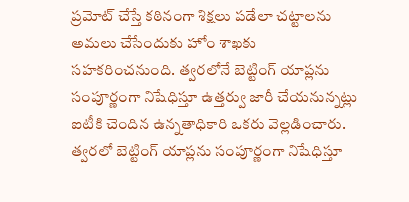ప్రమోట్ చేస్తే కఠినంగా శిక్షలు పడేలా చట్టాలను అమలు చేసేందుకు హోం శాఖకు సహకరించనుంది. త్వరలోనే బెట్టింగ్ యాప్లను సంపూర్ణంగా నిషేధిస్తూ ఉత్తర్వు జారీ చేయనున్నట్లు ఐటీకి చెందిన ఉన్నతాధికారి ఒకరు వెల్లడించారు.
త్వరలో బెట్టింగ్ యాప్లను సంపూర్ణంగా నిషేధిస్తూ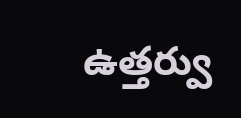ఉత్తర్వు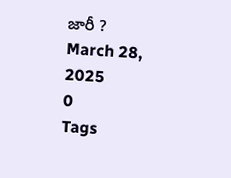జారీ ?
March 28, 2025
0
Tags